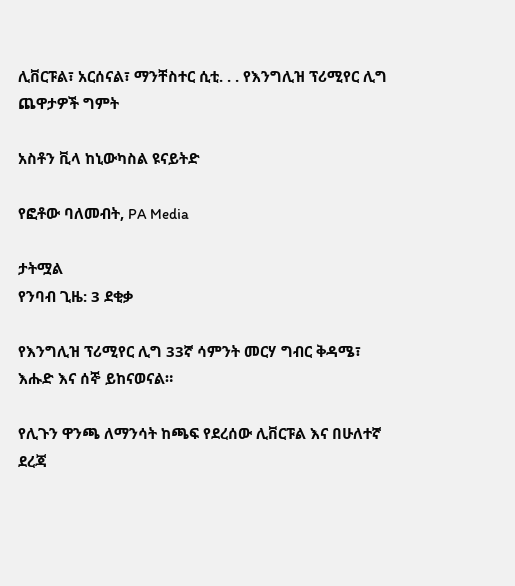ሊቨርፑል፣ አርሰናል፣ ማንቸስተር ሲቲ. . . የእንግሊዝ ፕሪሚየር ሊግ ጨዋታዎች ግምት

አስቶን ቪላ ከኒውካስል ዩናይትድ

የፎቶው ባለመብት, PA Media

ታትሟል
የንባብ ጊዜ: 3 ደቂቃ

የእንግሊዝ ፕሪሚየር ሊግ 33ኛ ሳምንት መርሃ ግብር ቅዳሜ፣ እሑድ እና ሰኞ ይከናወናል።

የሊጉን ዋንጫ ለማንሳት ከጫፍ የደረሰው ሊቨርፑል እና በሁለተኛ ደረጃ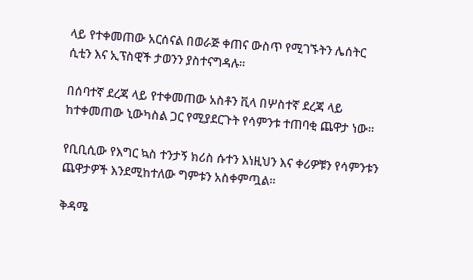ላይ የተቀመጠው አርሰናል በወራጅ ቀጠና ውስጥ የሚገኙትን ሌሰትር ሲቲን እና ኢፕስዊች ታወንን ያስተናግዳሉ።

በሰባተኛ ደረጃ ላይ የተቀመጠው አስቶን ቪላ በሦስተኛ ደረጃ ላይ ከተቀመጠው ኒውካስል ጋር የሚያደርጉት የሳምንቱ ተጠባቂ ጨዋታ ነው።

የቢቢሲው የእግር ኳስ ተንታኝ ክሪስ ሱተን እነዚህን እና ቀሪዎቹን የሳምንቱን ጨዋታዎች እንደሚከተለው ግምቱን አስቀምጧል።

ቅዳሜ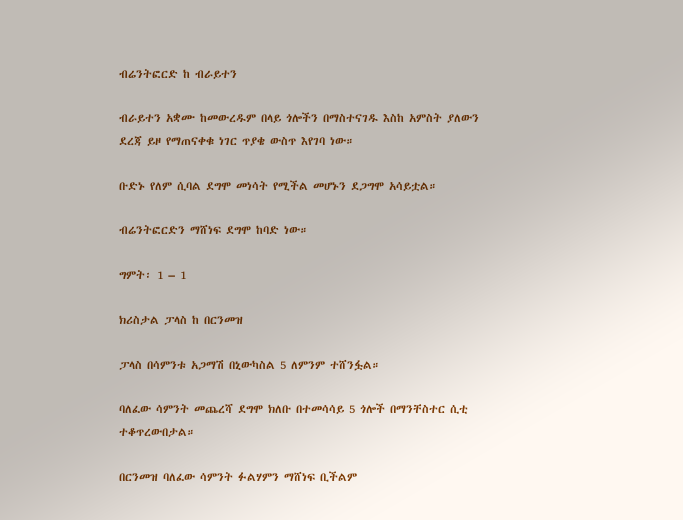ብሬንትፎርድ ከ ብራይተን

ብራይተን አቋሙ ከመውረዱም በላይ ጎሎችን በማስተናገዱ እስከ አምስት ያለውን ደረጃ ይዞ የማጠናቀቁ ነገር ጥያቄ ውስጥ እየገባ ነው።

ቡድኑ የለም ሲባል ደግሞ መነሳት የሚችል መሆኑን ደጋግሞ አሳይቷል።

ብሬንትፎርድን ማሸነፍ ደግሞ ከባድ ነው።

ግምት፡ 1 – 1

ክሪስታል ፓላስ ከ በርንመዝ

ፓላስ በሳምንቱ አጋማሽ በኒውካስል 5 ለምንም ተሸንፏል።

ባለፈው ሳምንት መጨረሻ ደግሞ ክለቡ በተመሳሳይ 5 ጎሎች በማንቸስተር ሲቲ ተቆጥረውበታል።

በርንመዝ ባለፈው ሳምንት ፉልሃምን ማሸነፍ ቢችልም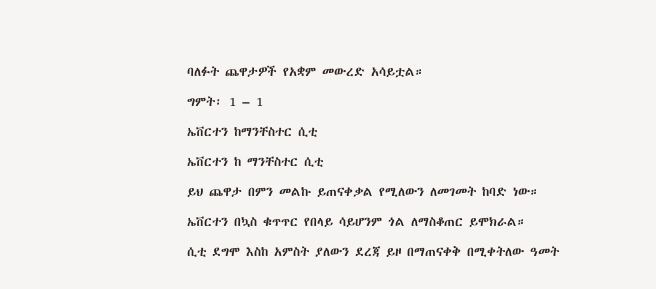ባለፉት ጨዋታዎች የአቋም መውረድ አሳይቷል።

ግምት፡ 1 – 1

ኤቨርተን ከማንቸስተር ሲቲ

ኤቨርተን ከ ማንቸስተር ሲቲ

ይህ ጨዋታ በምን መልኩ ይጠናቀቃል የሚለውን ለመገመት ከባድ ነው።

ኤቨርተን በኳስ ቁጥጥር የበላይ ሳይሆንም ጎል ለማስቆጠር ይሞክራል።

ሲቲ ደግሞ እስከ አምስት ያለውን ደረጃ ይዞ በማጠናቀቅ በሚቀትለው ዓመት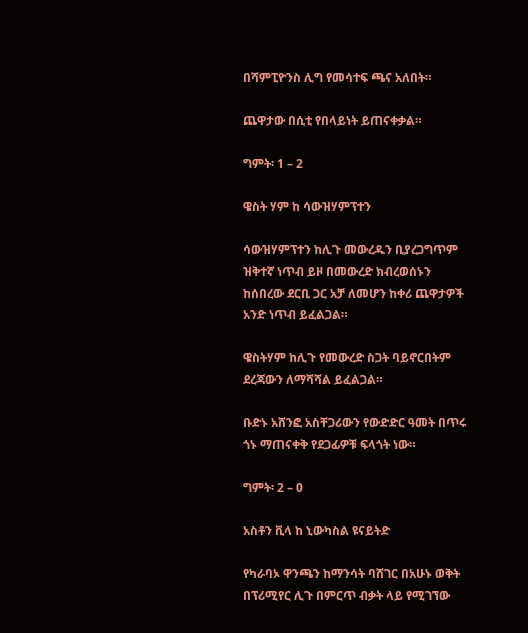በሻምፒዮንስ ሊግ የመሳተፍ ጫና አለበት።

ጨዋታው በሲቲ የበላይነት ይጠናቀቃል።

ግምት፡ 1 – 2

ዌስት ሃም ከ ሳውዝሃምፕተን

ሳውዝሃምፕተን ከሊጉ መውረዱን ቢያረጋግጥም ዝቅተኛ ነጥብ ይዞ በመውረድ ክብረወሰኑን ከሰበረው ደርቢ ጋር አቻ ለመሆን ከቀሪ ጨዋታዎች አንድ ነጥብ ይፈልጋል።

ዌስትሃም ከሊጉ የመውረድ ስጋት ባይኖርበትም ደረጃውን ለማሻሻል ይፈልጋል።

ቡድኑ አሸንፎ አስቸጋሪውን የውድድር ዓመት በጥሩ ጎኑ ማጠናቀቅ የደጋፊዎቹ ፍላጎት ነው።

ግምት፡ 2 – 0

አስቶን ቪላ ከ ኒውካስል ዩናይትድ

የካራባኦ ዋንጫን ከማንሳት ባሸገር በአሁኑ ወቅት በፕሪሚየር ሊጉ በምርጥ ብቃት ላይ የሚገኘው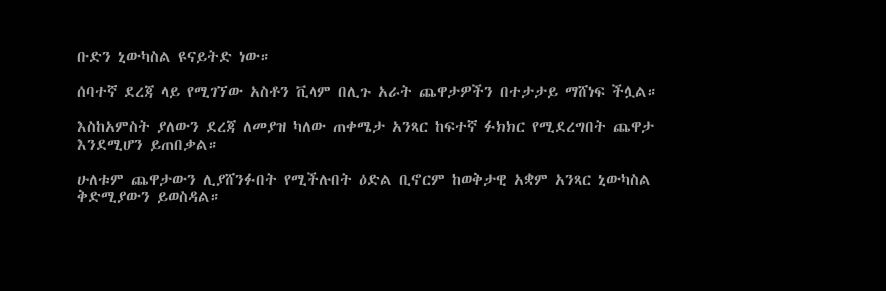ቡድን ኒውካስል ዩናይትድ ነው።

ሰባተኛ ደረጃ ላይ የሚገኘው አስቶን ቪላም በሊጉ አራት ጨዋታዎችን በተታታይ ማሸነፍ ችሏል።

እስከአምስት ያለውን ደረጃ ለመያዝ ካለው ጠቀሜታ አንጻር ከፍተኛ ፉክክር የሚደረግበት ጨዋታ እንደሚሆን ይጠበቃል።

ሁለቱም ጨዋታውን ሊያሸንፉበት የሚችሉበት ዕድል ቢኖርም ከወቅታዊ አቋም አንጻር ኒውካስል ቅድሚያውን ይወስዳል።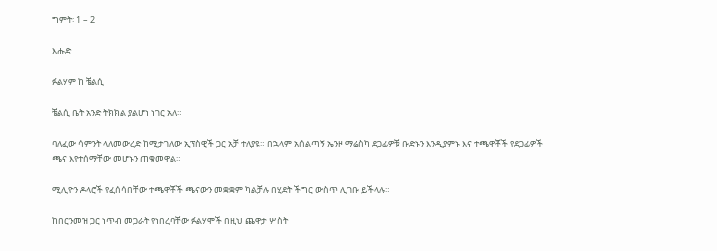ግምት፡ 1 – 2

እሑድ

ፉልሃም ከ ቼልሲ

ቼልሲ ቤት አንድ ትክክል ያልሆነ ነገር አለ።

ባለፈው ሳምንት ላለመውረድ ከሚታገለው ኢፕስዊች ጋር አቻ ተለያዩ። በኋላም አሰልጣኝ ኤንዞ ማሬስካ ደጋፊዎቹ ቡድኑን እንዲያምኑ እና ተጫዋቾች የደጋፊዎች ጫና እየተሰማቸው መሆኑን ጠቁመዋል።

ሚሊዮን ዶላሮች የፈሰሳበቸው ተጫዋቾች ጫናውን መቋቋም ካልቻሉ በሂደት ችግር ውስጥ ሊገቡ ይችላሉ።

ከበርንመዝ ጋር ነጥብ መጋራት የነበረባቸው ፉልሃሞች በዚህ ጨዋታ ሦስት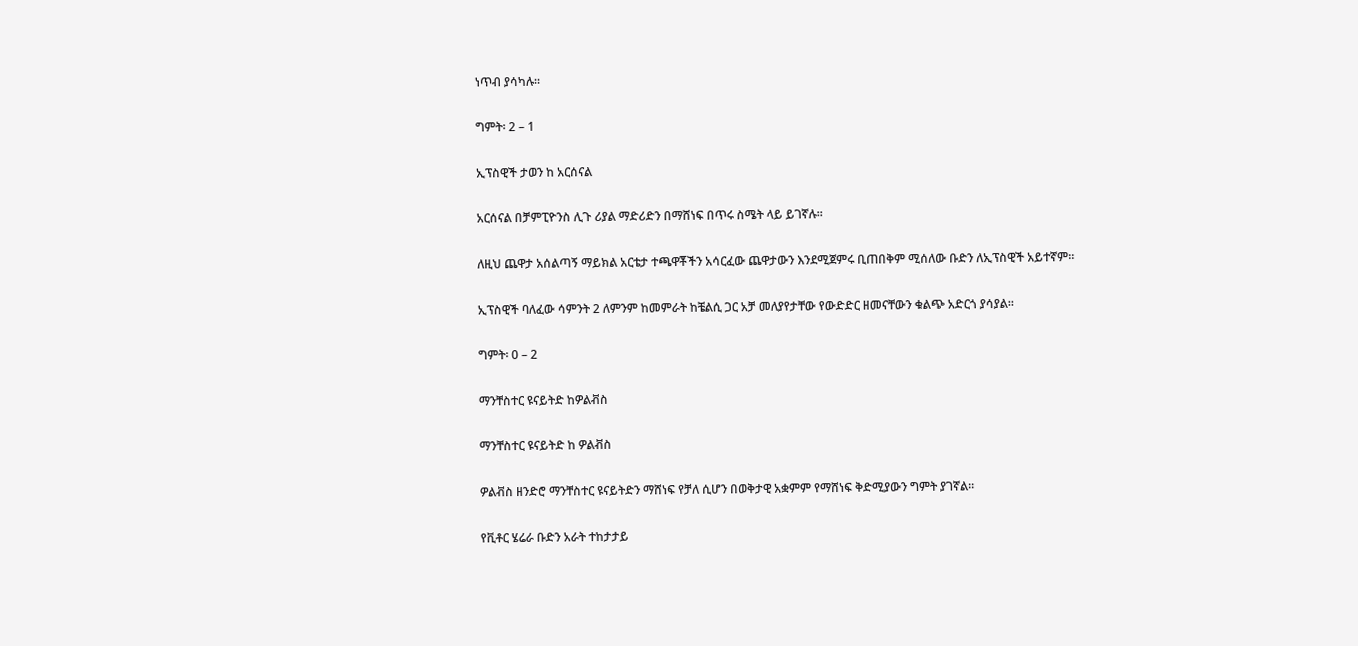ነጥብ ያሳካሉ።

ግምት፡ 2 – 1

ኢፕስዊች ታወን ከ አርሰናል

አርሰናል በቻምፒዮንስ ሊጉ ሪያል ማድሪድን በማሸነፍ በጥሩ ስሜት ላይ ይገኛሉ።

ለዚህ ጨዋታ አሰልጣኝ ማይክል አርቴታ ተጫዋቾችን አሳርፈው ጨዋታውን እንደሚጀምሩ ቢጠበቅም ሚሰለው ቡድን ለኢፕስዊች አይተኛም።

ኢፕስዊች ባለፈው ሳምንት 2 ለምንም ከመምራት ከቼልሲ ጋር አቻ መለያየታቸው የውድድር ዘመናቸውን ቁልጭ አድርጎ ያሳያል።

ግምት፡ 0 – 2

ማንቸስተር ዩናይትድ ከዎልቭስ

ማንቸስተር ዩናይትድ ከ ዎልቭስ

ዎልቭስ ዘንድሮ ማንቸስተር ዩናይትድን ማሸነፍ የቻለ ሲሆን በወቅታዊ አቋምም የማሸነፍ ቅድሚያውን ግምት ያገኛል።

የቪቶር ሄሬራ ቡድን አራት ተከታታይ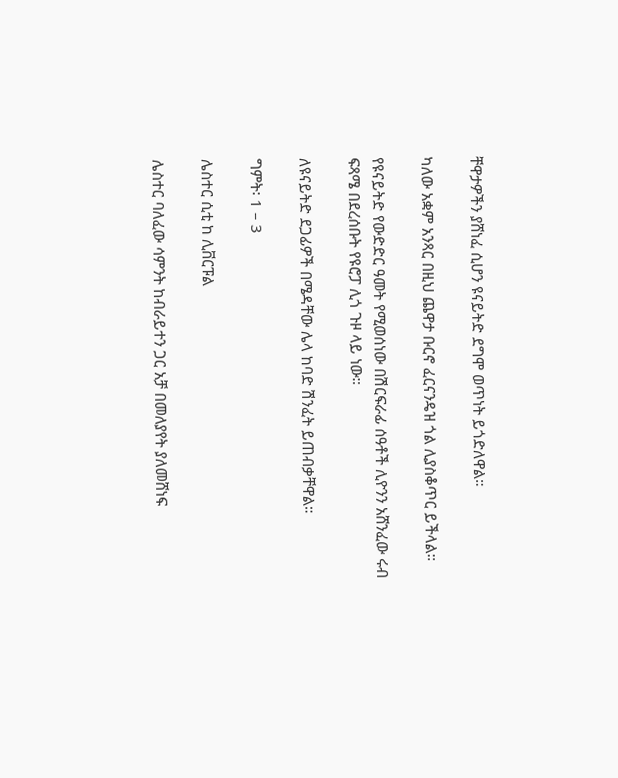ቸዋታዎችን ያሸነፈ ሲሆን ዩናይትድ ደግሞ ወጥነት ይጎድለዋል።

ካለው አቋም አንጻር በዚህ ጨዋታ ቡርኖ ፈርናንዴዝ ጎል ሊያስቆጥር ይችላል።

የዩናይትድ የውድድር ዓመት የሚወሰነው በሽርፍራፊ ሰዓቶች ሊዮንን አሸንፈው ሩብ ፍጻሜ በደረሰቡት የዩሮፓ ሊጎ ጉዞ ላይ ነው።

ለዩናይትድ ደጋፊዎች በሜዳቸው ሌላ ከባድ ሽንፈት ይጠብቃቸዋል።

ግምት፡ 1 – 3

ሌስተር ሲቲ ከ ሊቨርፑል

ሌስተር ባለፈው ሳምንት ከብራይተን ጋር አቻ በመለያየት ያለመሸነፍ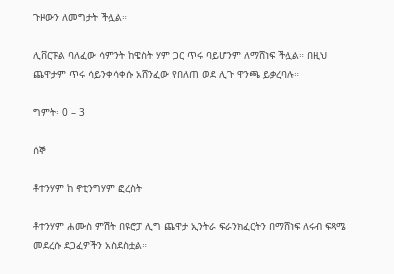ጉዞውን ለመግታት ችሏል።

ሊቨርፑል ባለፈው ሳምንት ከዌስት ሃም ጋር ጥሩ ባይሆንም ለማሸነፍ ችሏል። በዚህ ጨዋታም ጥሩ ሳይንቀሳቀሱ አሸንፈው የበለጠ ወደ ሊጉ ዋንጫ ይቃረባሉ።

ግምት፡ 0 – 3

ሰኞ

ቶተንሃም ከ ኖቲንግሃም ፎረስት

ቶተንሃም ሐሙስ ምሽት በዩሮፓ ሊግ ጨዋታ ኢንትራ ፍራንክፈርትን በማሸነፍ ለሩብ ፍጻሜ መደረሱ ደጋፈዎችን አስደስቷል።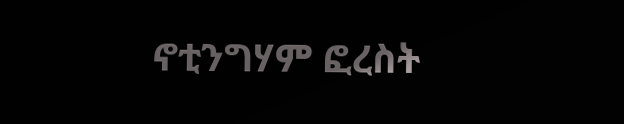ኖቲንግሃም ፎረስት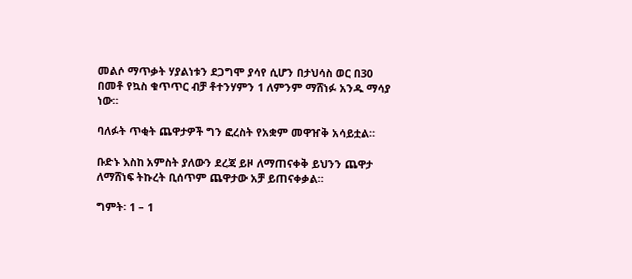መልሶ ማጥቃት ሃያልነቱን ደጋግሞ ያሳየ ሲሆን በታህሳስ ወር በ30 በመቶ የኳስ ቁጥጥር ብቻ ቶተንሃምን 1 ለምንም ማሸነፉ አንዱ ማሳያ ነው።

ባለፉት ጥቂት ጨዋታዎች ግን ፎረስት የአቋም መዋዠቅ አሳይቷል።

ቡድኑ እስከ አምስት ያለውን ደረጃ ይዞ ለማጠናቀቅ ይህንን ጨዋታ ለማሸነፍ ትኩረት ቢሰጥም ጨዋታው አቻ ይጠናቀቃል።

ግምት፡ 1 – 1